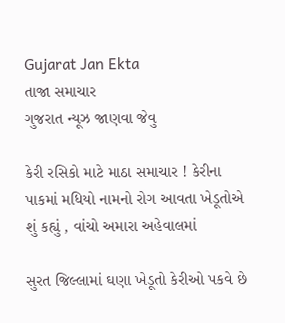Gujarat Jan Ekta
તાજા સમાચાર
ગુજરાત ન્યૂઝ જાણવા જેવુ

કેરી રસિકો માટે માઠા સમાચાર ! કેરીના પાકમાં મધિયો નામનો રોગ આવતા ખેડૂતોએ શું કહ્યું , વાંચો અમારા અહેવાલમાં

સુરત જિલ્લામાં ઘણા ખેડૂતો કેરીઓ પકવે છે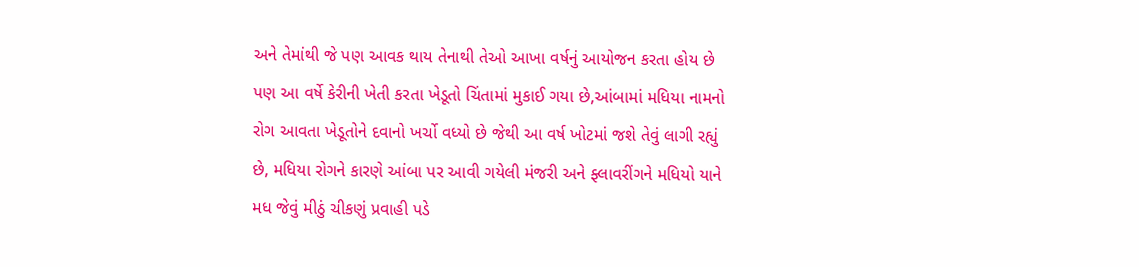અને તેમાંથી જે પણ આવક થાય તેનાથી તેઓ આખા વર્ષનું આયોજન કરતા હોય છે પણ આ વર્ષે કેરીની ખેતી કરતા ખેડૂતો ચિંતામાં મુકાઈ ગયા છે,આંબામાં મધિયા નામનો રોગ આવતા ખેડૂતોને દવાનો ખર્ચો વધ્યો છે જેથી આ વર્ષ ખોટમાં જશે તેવું લાગી રહ્યું છે, મધિયા રોગને કારણે આંબા પર આવી ગયેલી મંજરી અને ફ્લાવરીંગને મધિયો યાને મધ જેવું મીઠું ચીકણું પ્રવાહી પડે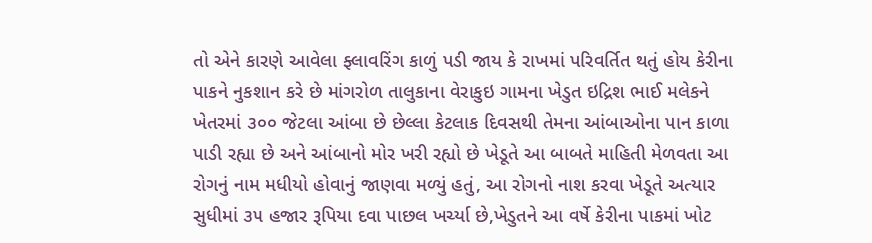તો એને કારણે આવેલા ફ્લાવરિંગ કાળું પડી જાય કે રાખમાં પરિવર્તિત થતું હોય કેરીના પાકને નુકશાન કરે છે માંગરોળ તાલુકાના વેરાકુઇ ગામના ખેડુત ઇદ્રિશ ભાઈ મલેકને ખેતરમાં ૩૦૦ જેટલા આંબા છે છેલ્લા કેટલાક દિવસથી તેમના આંબાઓના પાન કાળા પાડી રહ્યા છે અને આંબાનો મોર ખરી રહ્યો છે ખેડૂતે આ બાબતે માહિતી મેળવતા આ રોગનું નામ મધીયો હોવાનું જાણવા મળ્યું હતું, આ રોગનો નાશ કરવા ખેડૂતે અત્યાર સુધીમાં ૩૫ હજાર રૂપિયા દવા પાછલ ખર્ચ્યા છે,ખેડુતને આ વર્ષે કેરીના પાકમાં ખોટ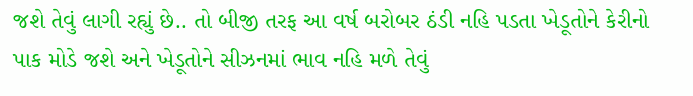જશે તેવું લાગી રહ્યું છે.. તો બીજી તરફ આ વર્ષ બરોબર ઠંડી નહિ પડતા ખેડૂતોને કેરીનો પાક મોડે જશે અને ખેડૂતોને સીઝનમાં ભાવ નહિ મળે તેવું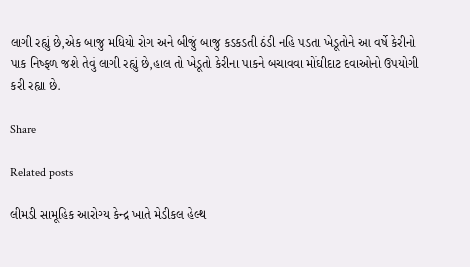લાગી રહ્યું છે,એક બાજુ મધિયો રોગ અને બીજું બાજુ કડકડતી ઠંડી નહિ પડતા ખેડૂતોને આ વર્ષે કેરીનો પાક નિષ્ફળ જશે તેવું લાગી રહ્યું છે,હાલ તો ખેડૂતો કેરીના પાકને બચાવવા મોંઘીદાટ દવાઓનો ઉપયોગી કરી રહ્યા છે.

Share

Related posts

લીમડી સામૂહિક આરોગ્ય કેન્દ્ર ખાતે મેડીકલ હેલ્થ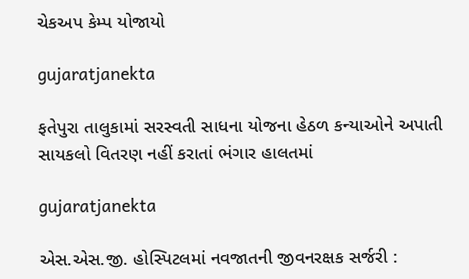ચેકઅપ કેમ્પ યોજાયો

gujaratjanekta

ફતેપુરા તાલુકામાં સરસ્વતી સાધના યોજના હેઠળ કન્યાઓને અપાતી સાયકલો વિતરણ નહીં કરાતાં ભંગાર હાલતમાં

gujaratjanekta

એસ.એસ.જી. હોસ્પિટલમાં નવજાતની જીવનરક્ષક સર્જરી :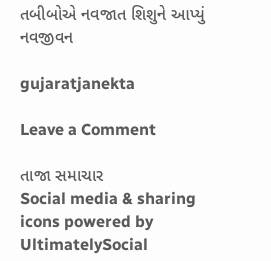તબીબોએ નવજાત શિશુને આપ્યું નવજીવન

gujaratjanekta

Leave a Comment

તાજા સમાચાર
Social media & sharing icons powered by UltimatelySocial